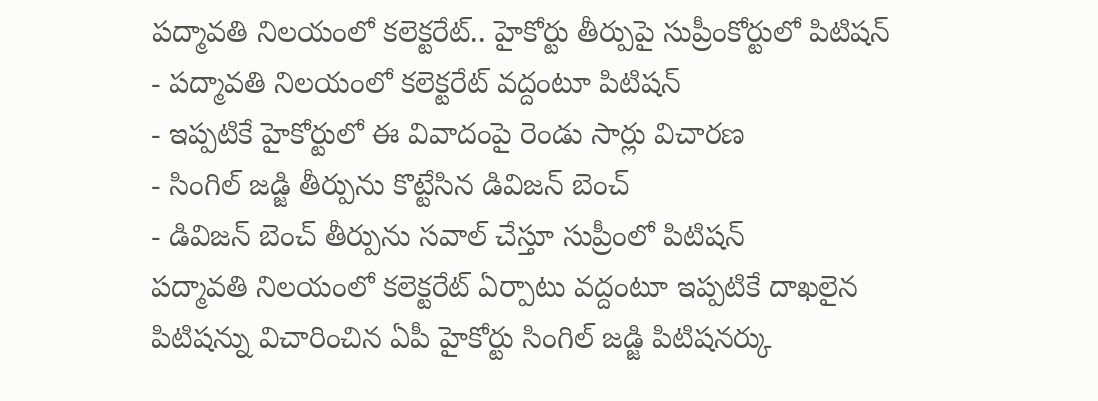పద్మావతి నిలయంలో కలెక్టరేట్.. హైకోర్టు తీర్పుపై సుప్రీంకోర్టులో పిటిషన్
- పద్మావతి నిలయంలో కలెక్టరేట్ వద్దంటూ పిటిషన్
- ఇప్పటికే హైకోర్టులో ఈ వివాదంపై రెండు సార్లు విచారణ
- సింగిల్ జడ్జి తీర్పును కొట్టేసిన డివిజన్ బెంచ్
- డివిజన్ బెంచ్ తీర్పును సవాల్ చేస్తూ సుప్రీంలో పిటిషన్
పద్మావతి నిలయంలో కలెక్టరేట్ ఏర్పాటు వద్దంటూ ఇప్పటికే దాఖలైన పిటిషన్ను విచారించిన ఏపీ హైకోర్టు సింగిల్ జడ్జి పిటిషనర్కు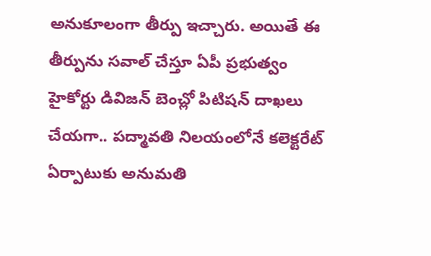అనుకూలంగా తీర్పు ఇచ్చారు. అయితే ఈ తీర్పును సవాల్ చేస్తూ ఏపీ ప్రభుత్వం హైకోర్టు డివిజన్ బెంచ్లో పిటిషన్ దాఖలు చేయగా.. పద్మావతి నిలయంలోనే కలెక్టరేట్ ఏర్పాటుకు అనుమతి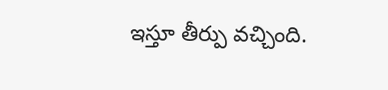ఇస్తూ తీర్పు వచ్చింది.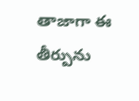తాజాగా ఈ తీర్పును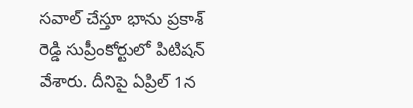సవాల్ చేస్తూ భాను ప్రకాశ్ రెడ్డి సుప్రీంకోర్టులో పిటిషన్ వేశారు. దీనిపై ఏప్రిల్ 1న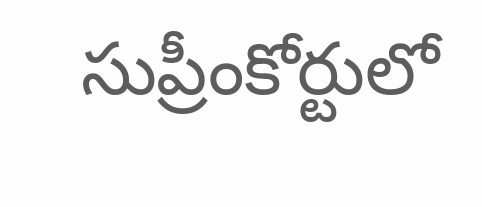సుప్రీంకోర్టులో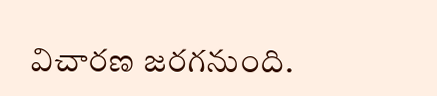విచారణ జరగనుంది.